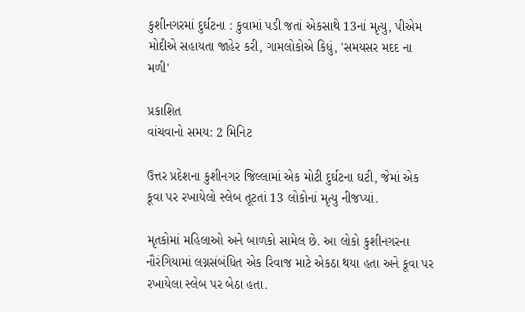કુશીનગરમાં દુર્ઘટના : કુવામાં પડી જતાં એકસાથે 13નાં મૃત્યુ, પીએમ મોદીએ સહાયતા જાહેર કરી, ગામલોકોએ કિધું, 'સમયસર મદદ ના મળી'

પ્રકાશિત
વાંચવાનો સમય: 2 મિનિટ

ઉત્તર પ્રદેશના કુશીનગર જિલ્લામાં એક મોટી દુર્ઘટના ઘટી, જેમાં એક કૂવા પર રખાયેલો સ્લેબ તૂટતાં 13 લોકોનાં મૃત્યુ નીજપ્યાં.

મૃતકોમાં મહિલાઓ અને બાળકો સામેલ છે. આ લોકો કુશીનગરના નૌરંગિયામાં લગ્નસંબંધિત એક રિવાજ માટે એકઠા થયા હતા અને કૂવા પર રખાયેલા સ્લેબ પર બેઠા હતા.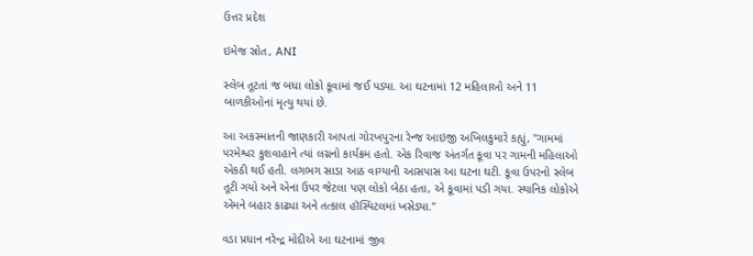ઉત્તર પ્રદેશ

ઇમેજ સ્રોત, ANI

સ્લેબ તૂટતાં જ બધા લોકો કૂવામાં જઈ પડ્યા. આ ઘટનામાં 12 મહિલાઓ અને 11 બાળકીઓનાં મૃત્યુ થયાં છે.

આ અકસ્માતની જાણકારી આપતાં ગોરખપુરના રેન્જ આઇજી અખિલકુમારે કહ્યું, "ગામમાં પરમેશ્વર કુશવાહાને ત્યાં લગ્નનો કાર્યક્રમ હતો. એક રિવાજ અંતર્ગત કૂવા પર ગામની મહિલાઓ એકઠી થઈ હતી. લગભગ સાડા આઠ વાગ્યાની આસપાસ આ ઘટના ઘટી. કૂવા ઉપરનો સ્લેબ તૂટી ગયો અને એના ઉપર જેટલા પણ લોકો બેઠા હતા, એ કૂવામાં પડી ગયા. સ્થાનિક લોકોએ એમને બહાર કાઢ્યા અને તત્કાલ હૉસ્પિટલમાં ખસેડ્યા."

વડા પ્રધાન નરેન્દ્ર મોદીએ આ ઘટનામાં જીવ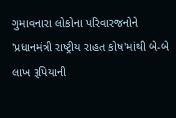ગુમાવનારા લોકોના પરિવારજનોને 'પ્રધાનમંત્રી રાષ્ટ્રીય રાહત કોષ'માંથી બે-બે લાખ રૂપિયાની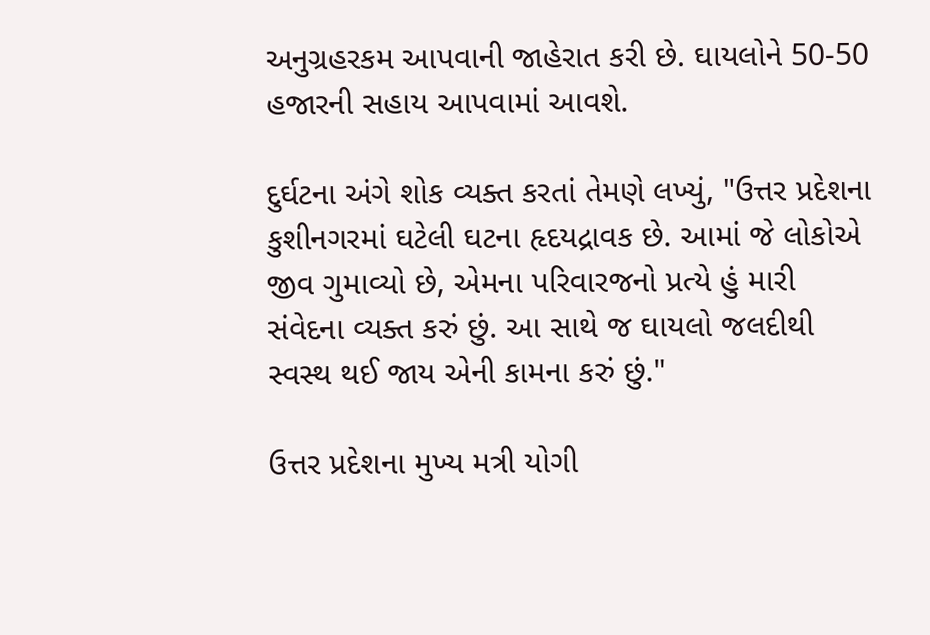અનુગ્રહરકમ આપવાની જાહેરાત કરી છે. ઘાયલોને 50-50 હજારની સહાય આપવામાં આવશે.

દુર્ઘટના અંગે શોક વ્યક્ત કરતાં તેમણે લખ્યું, "ઉત્તર પ્રદેશના કુશીનગરમાં ઘટેલી ઘટના હૃદયદ્રાવક છે. આમાં જે લોકોએ જીવ ગુમાવ્યો છે, એમના પરિવારજનો પ્રત્યે હું મારી સંવેદના વ્યક્ત કરું છું. આ સાથે જ ઘાયલો જલદીથી સ્વસ્થ થઈ જાય એની કામના કરું છું."

ઉત્તર પ્રદેશના મુખ્ય મત્રી યોગી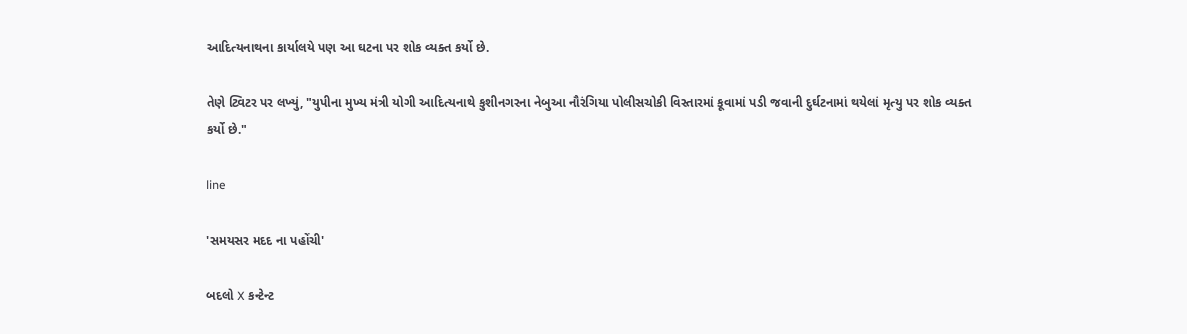આદિત્યનાથના કાર્યાલયે પણ આ ઘટના પર શોક વ્યક્ત કર્યો છે.

તેણે ટ્વિટર પર લખ્યું, "યુપીના મુખ્ય મંત્રી યોગી આદિત્યનાથે કુશીનગરના નેબુઆ નૌરંગિયા પોલીસચોકી વિસ્તારમાં કૂવામાં પડી જવાની દુર્ઘટનામાં થયેલાં મૃત્યુ પર શોક વ્યક્ત કર્યો છે."

line

'સમયસર મદદ ના પહોંચી'

બદલો X કન્ટેન્ટ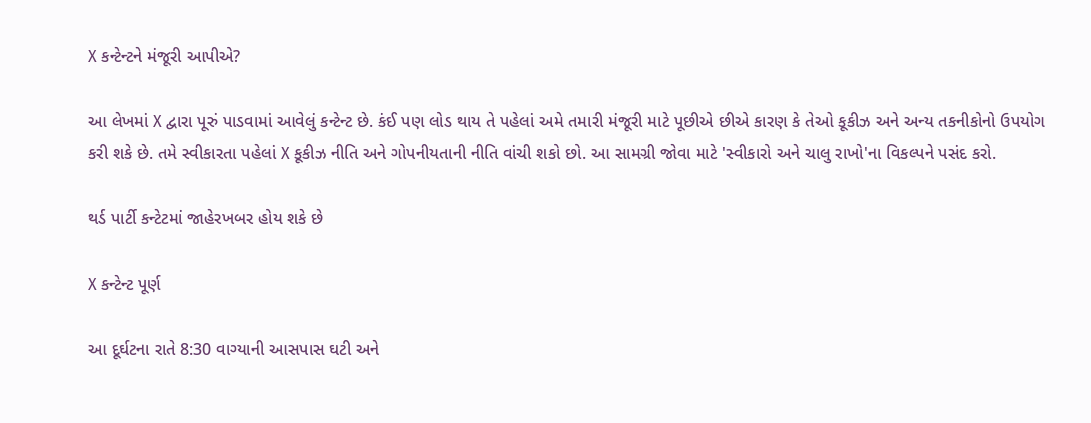X કન્ટેન્ટને મંજૂરી આપીએ?

આ લેખમાં X દ્વારા પૂરું પાડવામાં આવેલું કન્ટેન્ટ છે. કંઈ પણ લોડ થાય તે પહેલાં અમે તમારી મંજૂરી માટે પૂછીએ છીએ કારણ કે તેઓ કૂકીઝ અને અન્ય તકનીકોનો ઉપયોગ કરી શકે છે. તમે સ્વીકારતા પહેલાં X કૂકીઝ નીતિ અને ગોપનીયતાની નીતિ વાંચી શકો છો. આ સામગ્રી જોવા માટે 'સ્વીકારો અને ચાલુ રાખો'ના વિકલ્પને પસંદ કરો.

થર્ડ પાર્ટી કન્ટેટમાં જાહેરખબર હોય શકે છે

X કન્ટેન્ટ પૂર્ણ

આ દૂર્ઘટના રાતે 8:30 વાગ્યાની આસપાસ ઘટી અને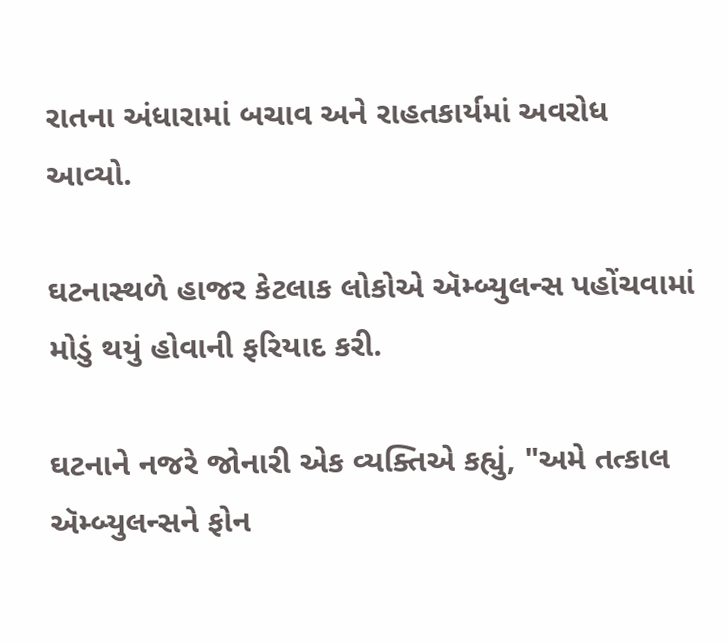રાતના અંધારામાં બચાવ અને રાહતકાર્યમાં અવરોધ આવ્યો.

ઘટનાસ્થળે હાજર કેટલાક લોકોએ ઍમ્બ્યુલન્સ પહોંચવામાં મોડું થયું હોવાની ફરિયાદ કરી.

ઘટનાને નજરે જોનારી એક વ્યક્તિએ કહ્યું, "અમે તત્કાલ ઍમ્બ્યુલન્સને ફોન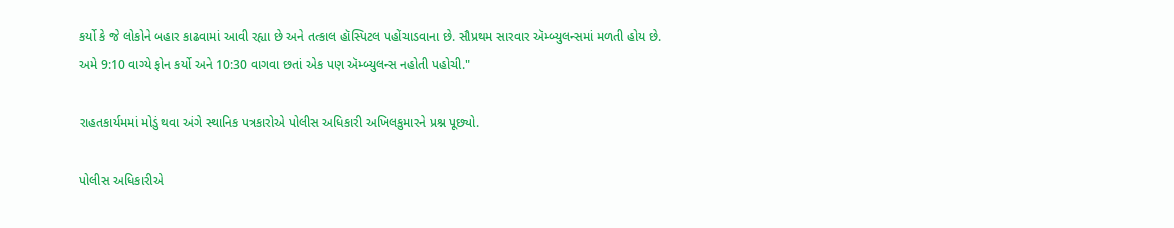કર્યો કે જે લોકોને બહાર કાઢવામાં આવી રહ્યા છે અને તત્કાલ હૉસ્પિટલ પહોંચાડવાના છે. સૌપ્રથમ સારવાર ઍમ્બ્યુલન્સમાં મળતી હોય છે. અમે 9:10 વાગ્યે ફોન કર્યો અને 10:30 વાગવા છતાં એક પણ ઍમ્બ્યુલન્સ નહોતી પહોચી."

રાહતકાર્યમમાં મોડું થવા અંગે સ્થાનિક પત્રકારોએ પોલીસ અધિકારી અખિલકુમારને પ્રશ્ન પૂછ્યો.

પોલીસ અધિકારીએ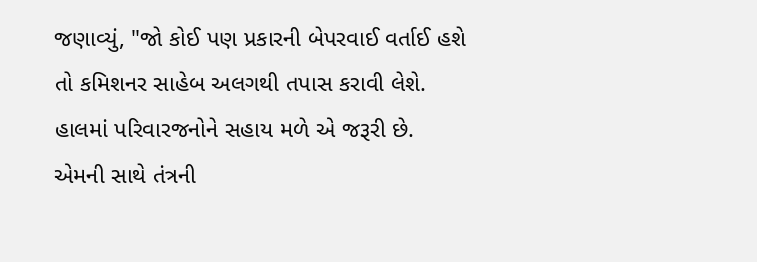જણાવ્યું, "જો કોઈ પણ પ્રકારની બેપરવાઈ વર્તાઈ હશે તો કમિશનર સાહેબ અલગથી તપાસ કરાવી લેશે. હાલમાં પરિવારજનોને સહાય મળે એ જરૂરી છે. એમની સાથે તંત્રની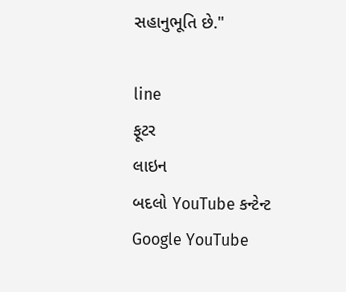સહાનુભૂતિ છે."

line
ફૂટર
લાઇન
બદલો YouTube કન્ટેન્ટ
Google YouTube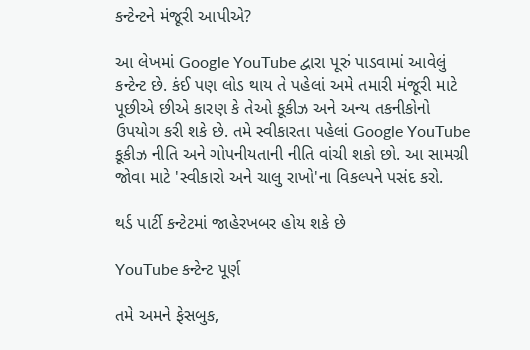કન્ટેન્ટને મંજૂરી આપીએ?

આ લેખમાં Google YouTube દ્વારા પૂરું પાડવામાં આવેલું કન્ટેન્ટ છે. કંઈ પણ લોડ થાય તે પહેલાં અમે તમારી મંજૂરી માટે પૂછીએ છીએ કારણ કે તેઓ કૂકીઝ અને અન્ય તકનીકોનો ઉપયોગ કરી શકે છે. તમે સ્વીકારતા પહેલાં Google YouTube કૂકીઝ નીતિ અને ગોપનીયતાની નીતિ વાંચી શકો છો. આ સામગ્રી જોવા માટે 'સ્વીકારો અને ચાલુ રાખો'ના વિકલ્પને પસંદ કરો.

થર્ડ પાર્ટી કન્ટેટમાં જાહેરખબર હોય શકે છે

YouTube કન્ટેન્ટ પૂર્ણ

તમે અમને ફેસબુક,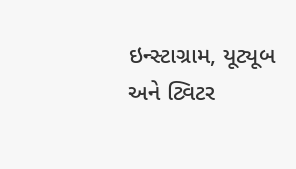ઇન્સ્ટાગ્રામ, યૂટ્યૂબ અને ટ્વિટર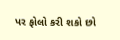પર ફોલો કરી શકો છો